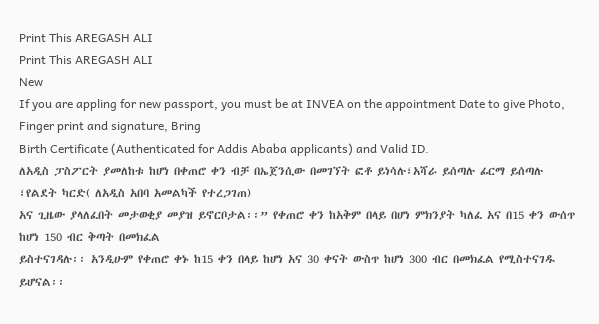Print This AREGASH ALI
Print This AREGASH ALI
New
If you are appling for new passport, you must be at INVEA on the appointment Date to give Photo, Finger print and signature, Bring
Birth Certificate (Authenticated for Addis Ababa applicants) and Valid ID.
ለአዲስ ፓስፖርት ያመለከቱ ከሆነ በቀጠሮ ቀን ብቻ በኤጀንሲው በመገኘት ፎቶ ይነሳሉ፣አሻራ ይሰጣሉ ፊርማ ይሰጣሉ ፣የልደት ካርድ( ለአዲስ አበባ አመልካች የተረጋገጠ)
አና ጊዜው ያላለፈበት መታወቂያ መያዝ ይኖርቦታል፡፡” የቀጠሮ ቀን ከአቅም በላይ በሆነ ምክንያት ካለፈ አና በ15 ቀን ውሰጥ ከሆነ 150 ብር ቅጣት በመክፈል
ይስተናገዳሉ፡፡ አንዲሁም የቀጠሮ ቀኑ ከ15 ቀን በላይ ከሆነ አና 30 ቀናት ውስጥ ከሆነ 300 ብር በመክፈል የሚስተናገዱ ይሆናል፡፡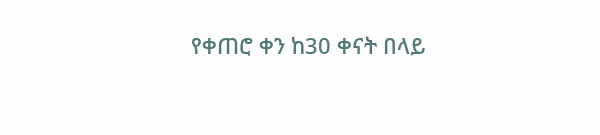የቀጠሮ ቀን ከ30 ቀናት በላይ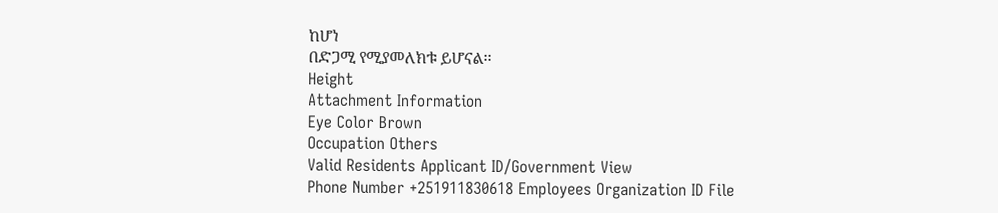ከሆነ
በድጋሚ የሚያመለክቱ ይሆናል፡፡
Height
Attachment Information
Eye Color Brown
Occupation Others
Valid Residents Applicant ID/Government View
Phone Number +251911830618 Employees Organization ID File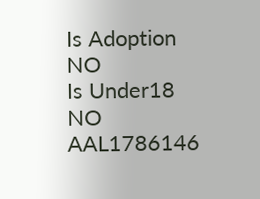Is Adoption NO
Is Under18 NO
AAL1786146